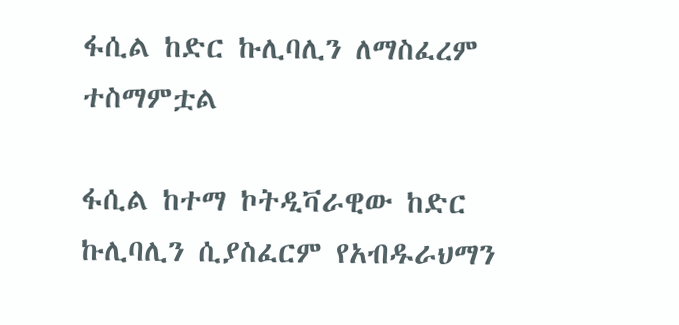ፋሲል ከድር ኩሊባሊን ለማስፈረም ተስማምቷል

ፋሲል ከተማ ኮትዲቫራዊው ከድር ኩሊባሊን ሲያስፈርም የአብዱራህማን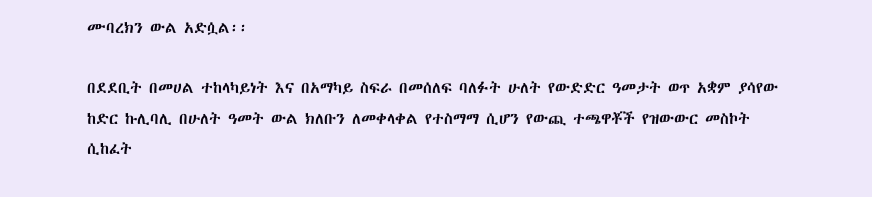ሙባረክን ውል አድሷል፡፡

በደደቢት በመሀል ተከላካይነት እና በአማካይ ስፍራ በመሰለፍ ባለፉት ሁለት የውድድር ዓመታት ወጥ አቋም ያሳየው ከድር ኩሊባሊ በሁለት ዓመት ውል ክለቡን ለመቀላቀል የተስማማ ሲሆን የውጪ ተጫዋቾች የዝውውር መስኮት ሲከፈት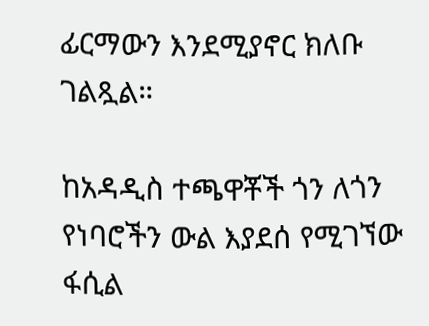ፊርማውን እንደሚያኖር ክለቡ ገልጿል።

ከአዳዲስ ተጫዋቾች ጎን ለጎን የነባሮችን ውል እያደሰ የሚገኘው ፋሲል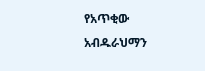የአጥቂው አብዱራህማን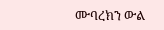ሙባረክን ውል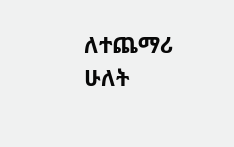ለተጨማሪ ሁለት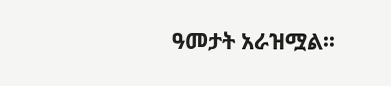ዓመታት አራዝሟል፡፡